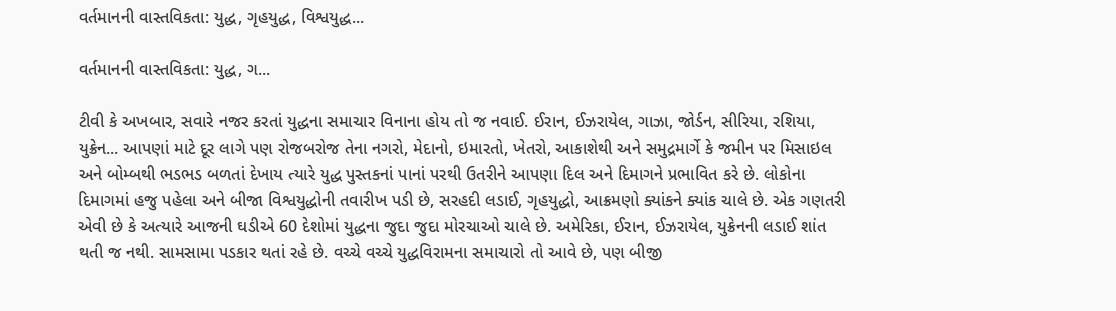વર્તમાનની વાસ્તવિકતા: યુદ્ધ, ગૃહયુદ્ધ, વિશ્વયુદ્ધ...

વર્તમાનની વાસ્તવિકતા: યુદ્ધ, ગ...

ટીવી કે અખબાર, સવારે નજર કરતાં યુદ્ધના સમાચાર વિનાના હોય તો જ નવાઈ. ઈરાન, ઈઝરાયેલ, ગાઝા, જોર્ડન, સીરિયા, રશિયા, યુક્રેન... આપણાં માટે દૂર લાગે પણ રોજબરોજ તેના નગરો, મેદાનો, ઇમારતો, ખેતરો, આકાશેથી અને સમુદ્રમાર્ગે કે જમીન પર મિસાઇલ અને બોમ્બથી ભડભડ બળતાં દેખાય ત્યારે યુદ્ધ પુસ્તકનાં પાનાં પરથી ઉતરીને આપણા દિલ અને દિમાગને પ્રભાવિત કરે છે. લોકોના દિમાગમાં હજુ પહેલા અને બીજા વિશ્વયુદ્ધોની તવારીખ પડી છે, સરહદી લડાઈ, ગૃહયુદ્ધો, આક્રમણો ક્યાંકને ક્યાંક ચાલે છે. એક ગણતરી એવી છે કે અત્યારે આજની ઘડીએ 60 દેશોમાં યુદ્ધના જુદા જુદા મોરચાઓ ચાલે છે. અમેરિકા, ઈરાન, ઈઝરાયેલ, યુક્રેનની લડાઈ શાંત થતી જ નથી. સામસામા પડકાર થતાં રહે છે. વચ્ચે વચ્ચે યુદ્ધવિરામના સમાચારો તો આવે છે, પણ બીજી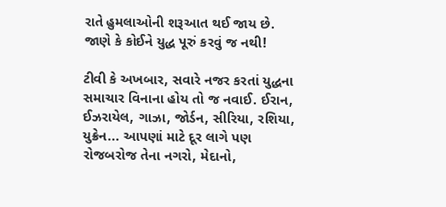રાતે હુમલાઓની શરૂઆત થઈ જાય છે. જાણે કે કોઈને યુદ્ધ પૂરું કરવું જ નથી!

ટીવી કે અખબાર, સવારે નજર કરતાં યુદ્ધના સમાચાર વિનાના હોય તો જ નવાઈ. ઈરાન, ઈઝરાયેલ, ગાઝા, જોર્ડન, સીરિયા, રશિયા, યુક્રેન... આપણાં માટે દૂર લાગે પણ રોજબરોજ તેના નગરો, મેદાનો,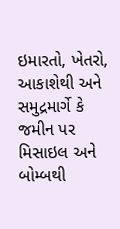ઇમારતો, ખેતરો, આકાશેથી અને સમુદ્રમાર્ગે કે જમીન પર મિસાઇલ અને બોમ્બથી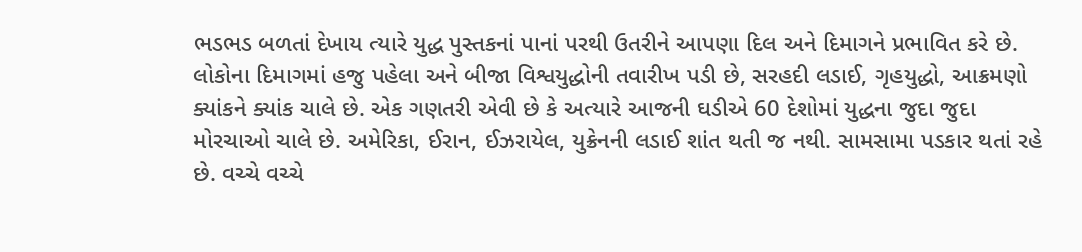ભડભડ બળતાં દેખાય ત્યારે યુદ્ધ પુસ્તકનાં પાનાં પરથી ઉતરીને આપણા દિલ અને દિમાગને પ્રભાવિત કરે છે. લોકોના દિમાગમાં હજુ પહેલા અને બીજા વિશ્વયુદ્ધોની તવારીખ પડી છે, સરહદી લડાઈ, ગૃહયુદ્ધો, આક્રમણો ક્યાંકને ક્યાંક ચાલે છે. એક ગણતરી એવી છે કે અત્યારે આજની ઘડીએ 60 દેશોમાં યુદ્ધના જુદા જુદા મોરચાઓ ચાલે છે. અમેરિકા, ઈરાન, ઈઝરાયેલ, યુક્રેનની લડાઈ શાંત થતી જ નથી. સામસામા પડકાર થતાં રહે છે. વચ્ચે વચ્ચે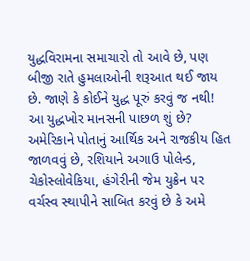યુદ્ધવિરામના સમાચારો તો આવે છે, પણ બીજી રાતે હુમલાઓની શરૂઆત થઈ જાય છે. જાણે કે કોઈને યુદ્ધ પૂરું કરવું જ નથી!
આ યુદ્ધખોર માનસની પાછળ શું છે? અમેરિકાને પોતાનું આર્થિક અને રાજકીય હિત જાળવવું છે, રશિયાને અગાઉ પોલેન્ડ, ચેકોસ્લોવેકિયા, હંગેરીની જેમ યુક્રેન પર વર્ચસ્વ સ્થાપીને સાબિત કરવું છે કે અમે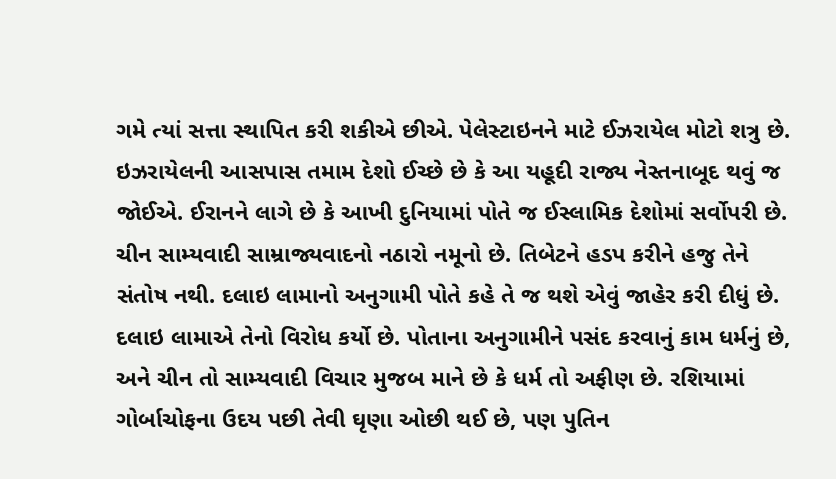ગમે ત્યાં સત્તા સ્થાપિત કરી શકીએ છીએ. પેલેસ્ટાઇનને માટે ઈઝરાયેલ મોટો શત્રુ છે. ઇઝરાયેલની આસપાસ તમામ દેશો ઈચ્છે છે કે આ યહૂદી રાજ્ય નેસ્તનાબૂદ થવું જ જોઈએ. ઈરાનને લાગે છે કે આખી દુનિયામાં પોતે જ ઈસ્લામિક દેશોમાં સર્વોપરી છે.
ચીન સામ્યવાદી સામ્રાજ્યવાદનો નઠારો નમૂનો છે. તિબેટને હડપ કરીને હજુ તેને સંતોષ નથી. દલાઇ લામાનો અનુગામી પોતે કહે તે જ થશે એવું જાહેર કરી દીધું છે. દલાઇ લામાએ તેનો વિરોધ કર્યો છે. પોતાના અનુગામીને પસંદ કરવાનું કામ ધર્મનું છે, અને ચીન તો સામ્યવાદી વિચાર મુજબ માને છે કે ધર્મ તો અફીણ છે. રશિયામાં ગોર્બાચોફના ઉદય પછી તેવી ઘૃણા ઓછી થઈ છે, પણ પુતિન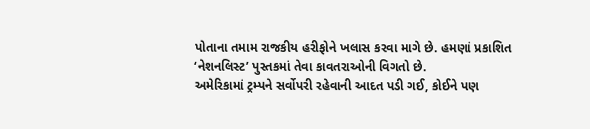પોતાના તમામ રાજકીય હરીફોને ખલાસ કરવા માગે છે. હમણાં પ્રકાશિત ‘નેશનલિસ્ટ’ પુસ્તકમાં તેવા કાવતરાઓની વિગતો છે.
અમેરિકામાં ટ્રમ્પને સર્વોપરી રહેવાની આદત પડી ગઈ, કોઈને પણ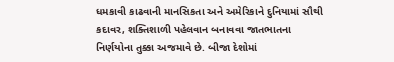ધમકાવી કાઢવાની માનસિકતા અને અમેરિકાને દુનિયામાં સૌથી કદાવર, શક્તિશાળી પહેલવાન બનાવવા જાતભાતના નિર્ણયોના તુક્કા અજમાવે છે. બીજા દેશોમાં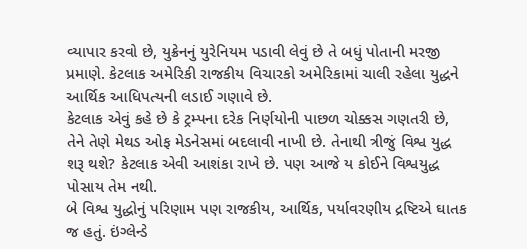વ્યાપાર કરવો છે, યુક્રેનનું યુરેનિયમ પડાવી લેવું છે તે બધું પોતાની મરજી પ્રમાણે. કેટલાક અમેરિકી રાજકીય વિચારકો અમેરિકામાં ચાલી રહેલા યુદ્ધને આર્થિક આધિપત્યની લડાઈ ગણાવે છે.
કેટલાક એવું કહે છે કે ટ્રમ્પના દરેક નિર્ણયોની પાછળ ચોક્કસ ગણતરી છે, તેને તેણે મેથડ ઓફ મેડનેસમાં બદલાવી નાખી છે. તેનાથી ત્રીજું વિશ્વ યુદ્ધ શરૂ થશે? કેટલાક એવી આશંકા રાખે છે. પણ આજે ય કોઈને વિશ્વયુદ્ધ પોસાય તેમ નથી.
બે વિશ્વ યુદ્ધોનું પરિણામ પણ રાજકીય, આર્થિક, પર્યાવરણીય દ્રષ્ટિએ ઘાતક જ હતું. ઇંગ્લેન્ડે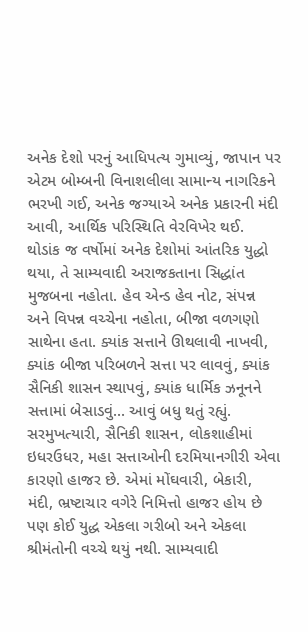અનેક દેશો પરનું આધિપત્ય ગુમાવ્યું, જાપાન પર એટમ બોમ્બની વિનાશલીલા સામાન્ય નાગરિકને ભરખી ગઈ, અનેક જગ્યાએ અનેક પ્રકારની મંદી આવી, આર્થિક પરિસ્થિતિ વેરવિખેર થઈ.
થોડાંક જ વર્ષોમાં અનેક દેશોમાં આંતરિક યુદ્ધો થયા, તે સામ્યવાદી અરાજકતાના સિદ્ધાંત મુજબના નહોતા. હેવ એન્ડ હેવ નોટ, સંપન્ન અને વિપન્ન વચ્ચેના નહોતા, બીજા વળગણો સાથેના હતા. ક્યાંક સત્તાને ઊથલાવી નાખવી, ક્યાંક બીજા પરિબળને સત્તા પર લાવવું, ક્યાંક સૈનિકી શાસન સ્થાપવું, ક્યાંક ધાર્મિક ઝનૂનને સત્તામાં બેસાડવું... આવું બધુ થતું રહ્યું.
સરમુખત્યારી, સૈનિકી શાસન, લોકશાહીમાં ઇધરઉધર, મહા સત્તાઓની દરમિયાનગીરી એવા કારણો હાજર છે. એમાં મોંઘવારી, બેકારી, મંદી, ભ્રષ્ટાચાર વગેરે નિમિત્તો હાજર હોય છે પણ કોઈ યુદ્ધ એકલા ગરીબો અને એકલા શ્રીમંતોની વચ્ચે થયું નથી. સામ્યવાદી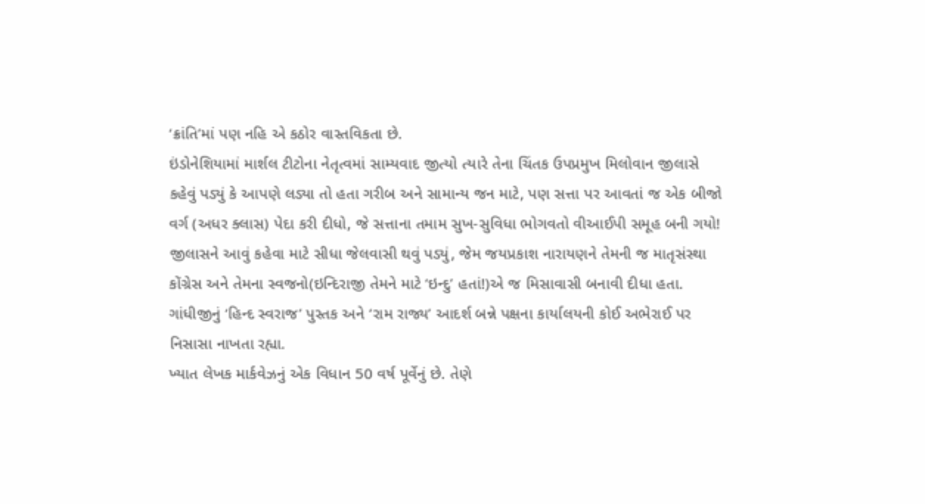‘ક્રાંતિ’માં પણ નહિ એ કઠોર વાસ્તવિકતા છે.
ઇંડોનેશિયામાં માર્શલ ટીટોના નેતૃત્વમાં સામ્યવાદ જીત્યો ત્યારે તેના ચિંતક ઉપપ્રમુખ મિલોવાન જીલાસે કહેવું પડ્યું કે આપણે લડ્યા તો હતા ગરીબ અને સામાન્ય જન માટે, પણ સત્તા પર આવતાં જ એક બીજો વર્ગ (અધર ક્લાસ) પેદા કરી દીધો, જે સત્તાના તમામ સુખ-સુવિધા ભોગવતો વીઆઈપી સમૂહ બની ગયો! જીલાસને આવું કહેવા માટે સીધા જેલવાસી થવું પડ્યું, જેમ જયપ્રકાશ નારાયણને તેમની જ માતૃસંસ્થા કોંગ્રેસ અને તેમના સ્વજનો(ઇન્દિરાજી તેમને માટે ‘ઇન્દુ’ હતાં!)એ જ મિસાવાસી બનાવી દીધા હતા. ગાંધીજીનું ‘હિન્દ સ્વરાજ’ પુસ્તક અને ‘રામ રાજ્ય’ આદર્શ બન્ને પક્ષના કાર્યાલયની કોઈ અભેરાઈ પર નિસાસા નાખતા રહ્યા.
ખ્યાત લેખક માર્કવેઝનું એક વિધાન 50 વર્ષ પૂર્વેનું છે. તેણે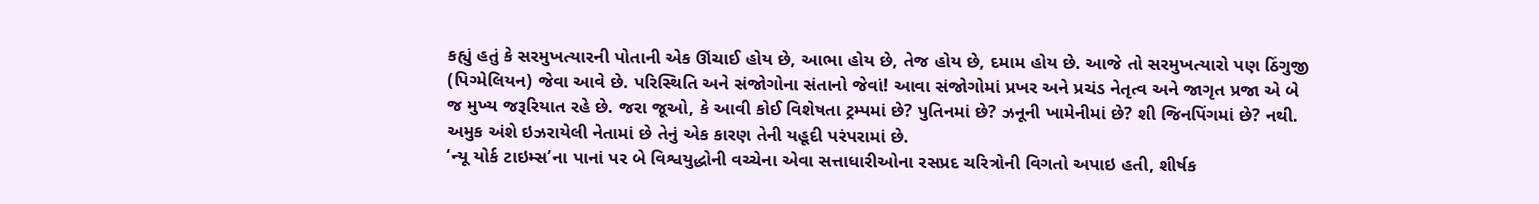કહ્યું હતું કે સરમુખત્યારની પોતાની એક ઊંચાઈ હોય છે, આભા હોય છે, તેજ હોય છે, દમામ હોય છે. આજે તો સરમુખત્યારો પણ ઠિંગુજી (પિગ્મેલિયન) જેવા આવે છે. પરિસ્થિતિ અને સંજોગોના સંતાનો જેવાં! આવા સંજોગોમાં પ્રખર અને પ્રચંડ નેતૃત્વ અને જાગૃત પ્રજા એ બે જ મુખ્ય જરૂરિયાત રહે છે. જરા જૂઓ, કે આવી કોઈ વિશેષતા ટ્રમ્પમાં છે? પુતિનમાં છે? ઝનૂની ખામેનીમાં છે? શી જિનપિંગમાં છે? નથી. અમુક અંશે ઇઝરાયેલી નેતામાં છે તેનું એક કારણ તેની યહૂદી પરંપરામાં છે.
‘ન્યૂ યોર્ક ટાઇમ્સ’ના પાનાં પર બે વિશ્વયુદ્ધોની વચ્ચેના એવા સત્તાધારીઓના રસપ્રદ ચરિત્રોની વિગતો અપાઇ હતી, શીર્ષક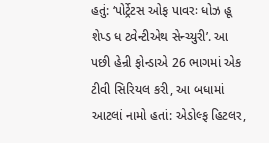હતું: ‘પોર્ટ્રેટસ ઓફ પાવરઃ ધોઝ હૂ શેપ્ડ ધ ટ્વેન્ટીએથ સેન્ચ્યુરી’. આ પછી હેન્રી ફોન્ડાએ 26 ભાગમાં એક ટીવી સિરિયલ કરી, આ બધામાં આટલાં નામો હતાં: એડોલ્ફ હિટલર,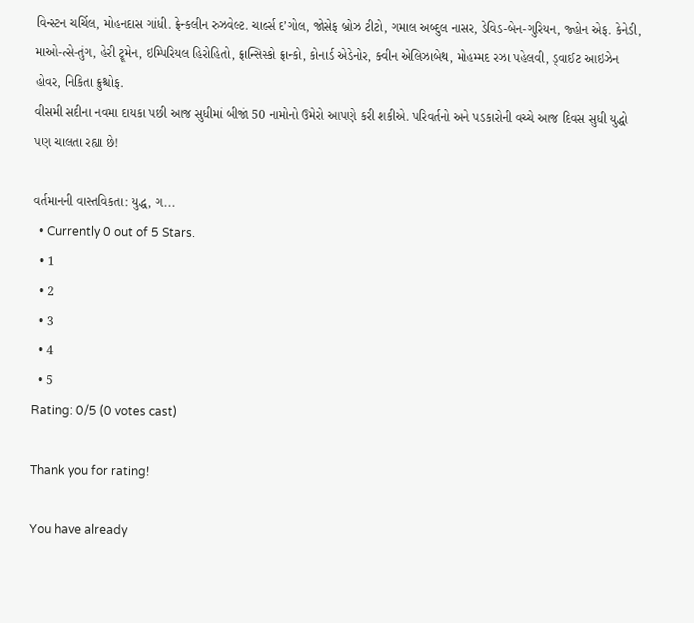વિન્સ્ટન ચર્ચિલ, મોહનદાસ ગાંધી. ફ્રેન્કલીન રુઝવેલ્ટ. ચાર્લ્સ દ’ગોલ, જોસેફ બ્રોઝ ટીટો, ગમાલ અબ્દુલ નાસર, ડેવિડ-બેન-ગુરિયન, જ્હોન એફ. કેનેડી, માઓ-ત્સે-તુંગ, હેરી ટ્રૂમેન, ઇમ્પિરિયલ હિરોહિતો, ફ્રાન્સિસ્કો ફ્રાન્કો, કોનાર્ડ એડેનોર, ક્વીન એલિઝાબેથ, મોહમ્મદ રઝા પહેલવી, ડ્વાઈટ આઇઝેન હોવર, નિકિતા ક્રુશ્ચોફ.
વીસમી સદીના નવમા દાયકા પછી આજ સુધીમાં બીજાં 50 નામોનો ઉમેરો આપણે કરી શકીએ. પરિવર્તનો અને પડકારોની વચ્ચે આજ દિવસ સુધી યુદ્ધો પણ ચાલતા રહ્યા છે!

વર્તમાનની વાસ્તવિકતા: યુદ્ધ, ગ...
  • Currently 0 out of 5 Stars.
  • 1
  • 2
  • 3
  • 4
  • 5
Rating: 0/5 (0 votes cast)

Thank you for rating!

You have already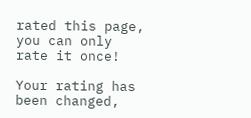rated this page, you can only rate it once!

Your rating has been changed,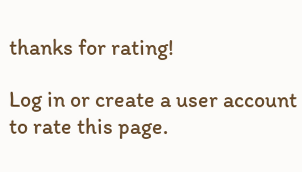thanks for rating!

Log in or create a user account to rate this page.